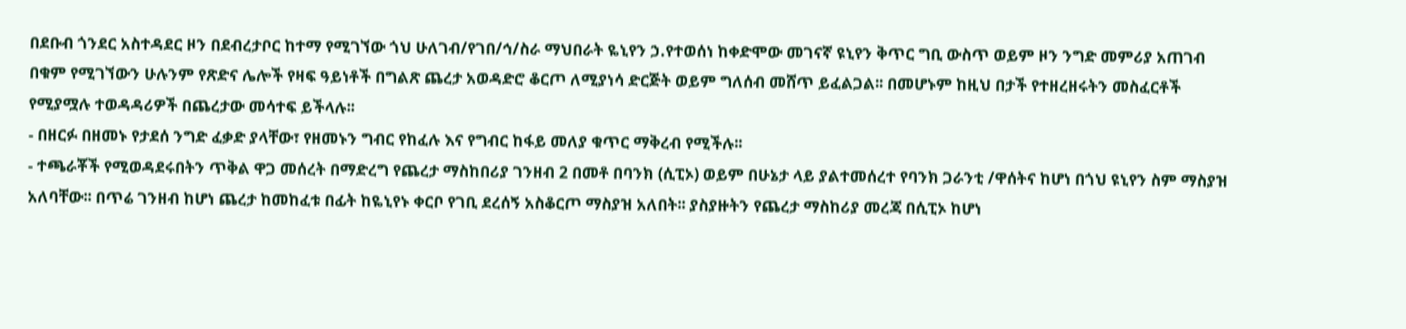በደቡብ ጎንደር አስተዳደር ዞን በደብረታቦር ከተማ የሚገኘው ጎህ ሁለገብ/የገበ/ኅ/ስራ ማህበራት ዬኒየን ኃ.የተወሰነ ከቀድሞው መገናኛ ዩኒየን ቅጥር ግቢ ውስጥ ወይም ዞን ንግድ መምሪያ አጠገብ በቁም የሚገኘውን ሁሉንም የጽድና ሌሎች የዛፍ ዓይነቶች በግልጽ ጨረታ አወዳድሮ ቆርጦ ለሚያነሳ ድርጅት ወይም ግለሰብ መሸጥ ይፈልጋል፡፡ በመሆኑም ከዚህ በታች የተዘረዘሩትን መስፈርቶች የሚያሟሉ ተወዳዳሪዎች በጨረታው መሳተፍ ይችላሉ፡፡
- በዘርፉ በዘመኑ የታደሰ ንግድ ፈቃድ ያላቸው፣ የዘመኑን ግብር የከፈሉ እና የግብር ከፋይ መለያ ቁጥር ማቅረብ የሚችሉ፡፡
- ተጫራቾች የሚወዳደሩበትን ጥቅል ዋጋ መሰረት በማድረግ የጨረታ ማስከበሪያ ገንዘብ 2 በመቶ በባንክ (ሲፒኦ) ወይም በሁኔታ ላይ ያልተመሰረተ የባንክ ጋራንቲ /ዋሰትና ከሆነ በጎህ ዩኒየን ስም ማስያዝ አለባቸው፡፡ በጥሬ ገንዘብ ከሆነ ጨረታ ከመከፈቱ በፊት ከዬኒየኑ ቀርቦ የገቢ ደረሰኝ አስቆርጦ ማስያዝ አለበት፡፡ ያስያዙትን የጨረታ ማስከሪያ መረጃ በሲፒኦ ከሆነ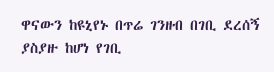ዋናውን ከዩኒየኑ በጥሬ ገንዘብ በገቢ ደረሰኝ ያስያዙ ከሆነ የገቢ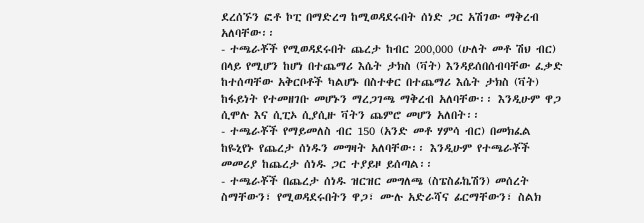ደረሰኙን ፎቶ ኮፒ በማድረግ ከሚወዳደሩበት ሰነድ ጋር አሽገው ማቅረብ አለባቸው፡፡
- ተጫራቾች የሚወዳደሩበት ጨረታ ከብር 200‚000 (ሁለት መቶ ሽህ ብር) በላይ የሚሆን ከሆነ በተጨማሪ እሴት ታክስ (ቫት) እንዳይሰበሰብባቸው ፈቃድ ከተሰጣቸው አቅርቦቶች ካልሆኑ በስተቀር በተጨማሪ እሴት ታክስ (ቫት) ከፋይነት የተመዘገቡ መሆኑን ማረጋገጫ ማቅረብ አለባቸው፡፡ እንዲሁም ዋጋ ሲሞሉ እና ሲፒኦ ሲያሲዙ ቫትን ጨምሮ መሆን አለበት፡፡
- ተጫራቾች የማይመለስ ብር 150 (አንድ መቶ ሃምሳ ብር) በመክፈል ከዬኒየኑ የጨረታ ሰነዱን መግዛት አለባቸው፡፡ እንዲሁም የተጫራቾች መመሪያ ከጨረታ ሰነዱ ጋር ተያይዞ ይሰጣል፡፡
- ተጫራቾች በጨረታ ሰነዱ ዝርዝር መግለጫ (ስፔስፊኬሽን) መሰረት ስማቸውን፣ የሚወዳደሩበትን ዋጋ፣ ሙሉ አድራሻና ፊርማቸውን፣ ስልክ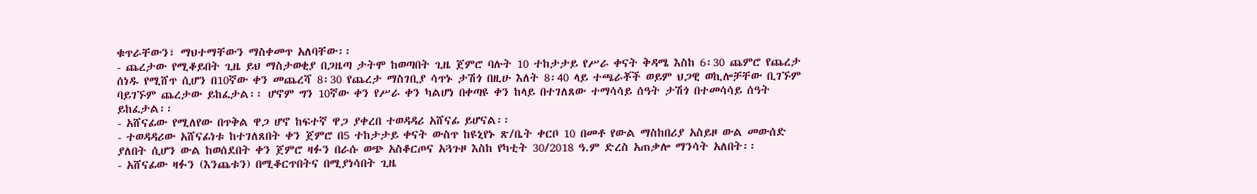ቁጥራቸውን፣ ማህተማቸውን ማስቀመጥ አለባቸው፡፡
- ጨረታው የሚቆይበት ጊዜ ይህ ማስታወቂያ በጋዜጣ ታትሞ ከወጣበት ጊዜ ጀምሮ ባሉት 10 ተከታታይ የሥራ ቀናት ቅዳሜ እስከ 6፡30 ጨምሮ የጨረታ ሰነዱ የሚሸጥ ሲሆን በ10ኛው ቀን መጨረሻ 8፡30 የጨረታ ማስገቢያ ሳጥኑ ታሽጎ በዚሁ እለት 8፡40 ላይ ተጫራቾች ወይም ህጋዊ ወኪሎቻቸው ቢገኙም ባይገኙም ጨረታው ይከፈታል፡፡ ሆኖም ግን 10ኛው ቀን የሥራ ቀን ካልሆነ በቀጣዩ ቀን ከላይ በተገለጸው ተማሳሳይ ሰዓት ታሽጎ በተመሳሳይ ሰዓት ይከፈታል፡፡
- አሸናፊው የሚለየው በጥቅል ዋጋ ሆኖ ከፍተኛ ዋጋ ያቀረበ ተወዳዳሪ አሸናፊ ይሆናል፡፡
- ተወዳዳሪው አሸናፊነቱ ከተገለጸበት ቀን ጀምሮ በ5 ተከታታይ ቀናት ውስጥ ከዩኒየኑ ጽ/ቤት ቀርቦ 10 በመቶ የውል ማስከበሪያ አስይዞ ውል መውሰድ ያለበት ሲሆን ውል ከወሰደበት ቀን ጀምሮ ዛፉን በራሱ ወጭ አስቆርጦና አጓጉዞ እስከ የካቲት 30/2018 ዓ.ም ድረስ አጠቃሎ ማንሳት አለበት፡፡
- አሸናፊው ዛፉን (እንጨቱን) በሚቆርጥበትና በሚያነሳበት ጊዜ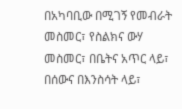በአካባቢው በሚገኝ የመብራት መስመር፣ የስልክና ውሃ መስመር፣ በቤትና አጥር ላይ፣ በሰውና በእንስሳት ላይ፣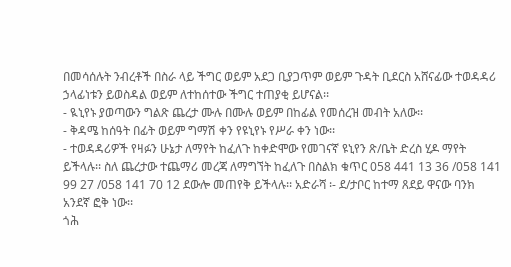በመሳሰሉት ንብረቶች በስራ ላይ ችግር ወይም አደጋ ቢያጋጥም ወይም ጉዳት ቢደርስ አሸናፊው ተወዳዳሪ ኃላፊነቱን ይወስዳል ወይም ለተከሰተው ችግር ተጠያቂ ይሆናል፡፡
- ዪኒየኑ ያወጣውን ግልጽ ጨረታ ሙሉ በሙሉ ወይም በከፊል የመሰረዝ መብት አለው፡፡
- ቅዳሜ ከሰዓት በፊት ወይም ግማሽ ቀን የዩኒየኑ የሥራ ቀን ነው፡፡
- ተወዳዳሪዎች የዛፉን ሁኔታ ለማየት ከፈለጉ ከቀድሞው የመገናኛ ዩኒየን ጽ/ቤት ድረስ ሂዶ ማየት ይችላሉ፡፡ ስለ ጨረታው ተጨማሪ መረጃ ለማግኘት ከፈለጉ በስልክ ቁጥር 058 441 13 36 /058 141 99 27 /058 141 70 12 ደውሎ መጠየቅ ይችላሉ፡፡ አድራሻ ፡- ደ/ታቦር ከተማ ጸደይ ዋናው ባንክ አንደኛ ፎቅ ነው፡፡
ጎሕ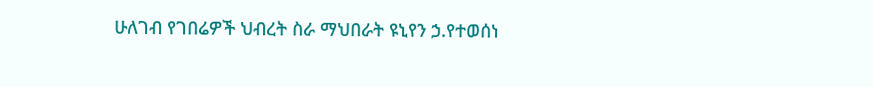ሁለገብ የገበሬዎች ህብረት ስራ ማህበራት ዩኒየን ኃ.የተወሰነ